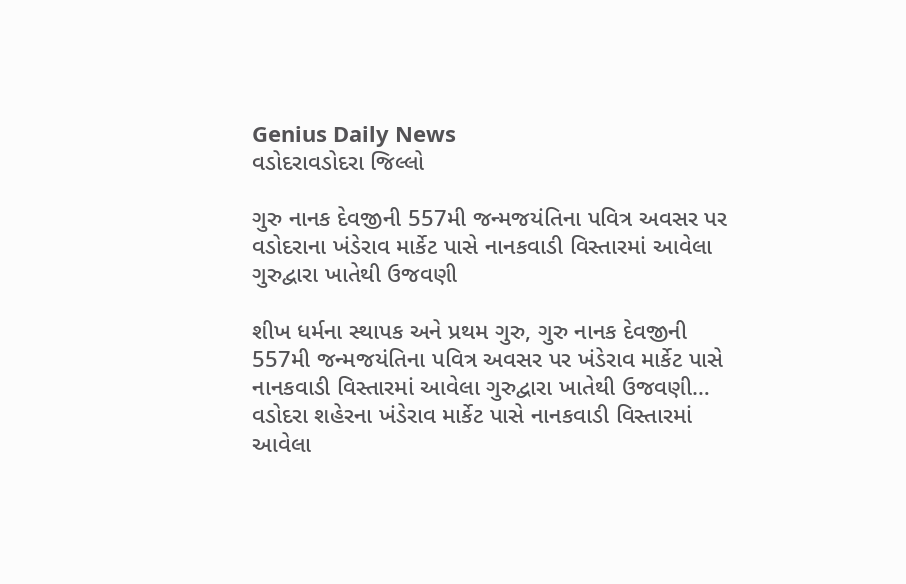Genius Daily News
વડોદરાવડોદરા જિલ્લો

ગુરુ નાનક દેવજીની 557મી જન્મજયંતિના પવિત્ર અવસર પર વડોદરાના ખંડેરાવ માર્કેટ પાસે નાનકવાડી વિસ્તારમાં આવેલા ગુરુદ્વારા ખાતેથી ઉજવણી

શીખ ધર્મના સ્થાપક અને પ્રથમ ગુરુ, ગુરુ નાનક દેવજીની 557મી જન્મજયંતિના પવિત્ર અવસર પર ખંડેરાવ માર્કેટ પાસે નાનકવાડી વિસ્તારમાં આવેલા ગુરુદ્વારા ખાતેથી ઉજવણી…
વડોદરા શહેરના ખંડેરાવ માર્કેટ પાસે નાનકવાડી વિસ્તારમાં આવેલા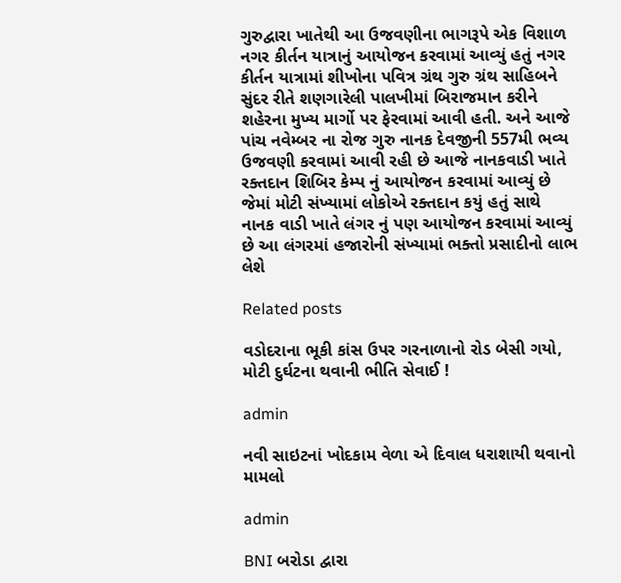ગુરુદ્વારા ખાતેથી આ ઉજવણીના ભાગરૂપે એક વિશાળ નગર કીર્તન યાત્રાનું આયોજન કરવામાં આવ્યું હતું નગર કીર્તન યાત્રામાં શીખોના પવિત્ર ગ્રંથ ગુરુ ગ્રંથ સાહિબને સુંદર રીતે શણગારેલી પાલખીમાં બિરાજમાન કરીને શહેરના મુખ્ય માર્ગો પર ફેરવામાં આવી હતી. અને આજે પાંચ નવેમ્બર ના રોજ ગુરુ નાનક દેવજીની 557મી ભવ્ય ઉજવણી કરવામાં આવી રહી છે આજે નાનકવાડી ખાતે રક્તદાન શિબિર કેમ્પ નું આયોજન કરવામાં આવ્યું છે જેમાં મોટી સંખ્યામાં લોકોએ રક્તદાન કયું હતું સાથે નાનક વાડી ખાતે લંગર નું પણ આયોજન કરવામાં આવ્યું છે આ લંગરમાં હજારોની સંખ્યામાં ભક્તો પ્રસાદીનો લાભ લેશે

Related posts

વડોદરાના ભૂકી કાંસ ઉપર ગરનાળાનો રોડ બેસી ગયો, મોટી દુર્ઘટના થવાની ભીતિ સેવાઈ !

admin

નવી સાઇટનાં ખોદકામ વેળા એ દિવાલ ધરાશાયી થવાનો મામલો

admin

BNI બરોડા દ્વારા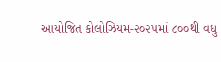આયોજિત કોલોઝિયમ-૨૦૨૫માં ૮૦૦થી વધુ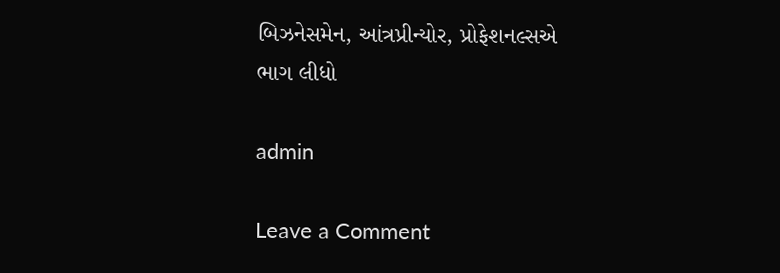બિઝનેસમેન, આંત્રપ્રીન્યોર, પ્રોફેશનલ્સએ ભાગ લીધો

admin

Leave a Comment